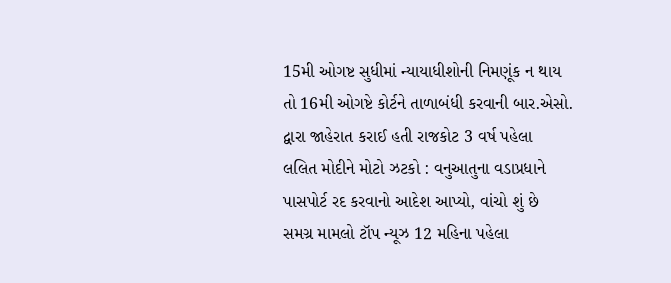15મી ઓગષ્ટ સુધીમાં ન્યાયાધીશોની નિમણૂંક ન થાય તો 16મી ઓગષ્ટે કોર્ટને તાળાબંધી કરવાની બાર.એસો. દ્વારા જાહેરાત કરાઈ હતી રાજકોટ 3 વર્ષ પહેલા
લલિત મોદીને મોટો ઝટકો : વનુઆતુના વડાપ્રધાને પાસપોર્ટ રદ કરવાનો આદેશ આપ્યો, વાંચો શું છે સમગ્ર મામલો ટૉપ ન્યૂઝ 12 મહિના પહેલા